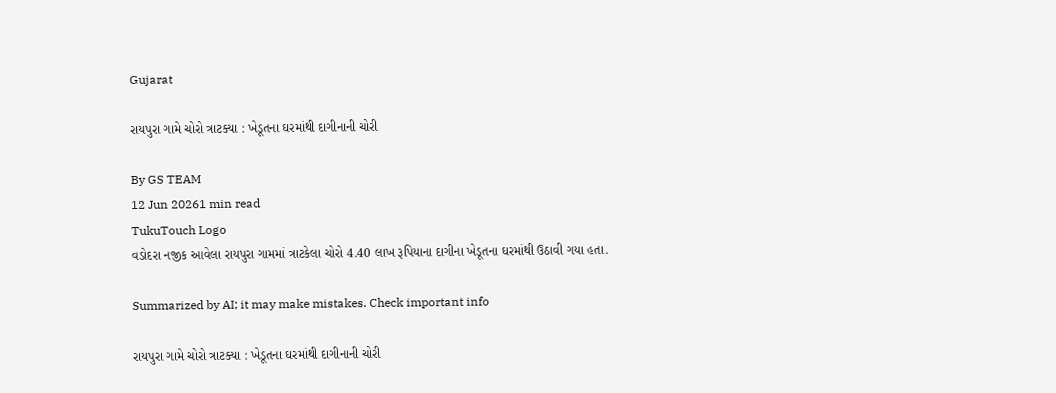Gujarat

રાયપુરા ગામે ચોરો ત્રાટક્યા : ખેડૂતના ઘરમાંથી દાગીનાની ચોરી

By GS TEAM
12 Jun 20261 min read
TukuTouch Logo
વડોદરા નજીક આવેલા રાયપુરા ગામમાં ત્રાટકેલા ચોરો 4.40 લાખ રૂપિયાના દાગીના ખેડૂતના ઘરમાંથી ઉઠાવી ગયા હતા.

Summarized by AI; it may make mistakes. Check important info

રાયપુરા ગામે ચોરો ત્રાટક્યા : ખેડૂતના ઘરમાંથી દાગીનાની ચોરી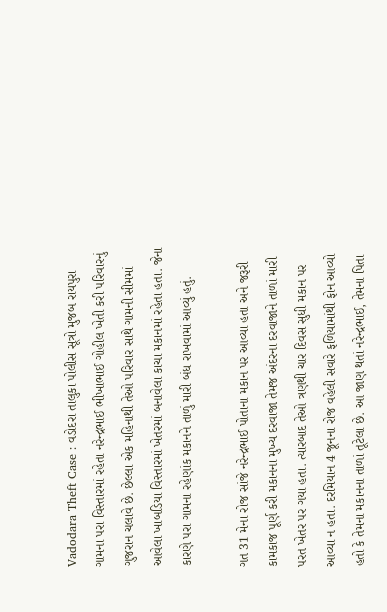Vadodara Theft Case : વડોદરા તાલુકા પોલીસ સૂત્રો મુજબ રાયપુરા ગામના પરા વિસ્તારમાં રહેતા નરેન્દ્રભાઈ ભીખાભાઈ ગોહીલ ખેતી કરી પરિવારનું ગુજરાન ચલાવે છે. છેલ્લા એક મહિનાથી તેઓ પરિવાર સાથે ગામની સીમમાં આવેલા ખાબડિયા વિસ્તારમાં ખેતરમાં બનાવેલા કાચા મકાનમાં રહેતા હતા. જેના કારણે પરા ગામના રહેણાંક મકાનને તાળું મારી બંધ રાખવામાં આવ્યું હતું.

ગત 31 મેના રોજ સાંજે નરેન્દ્રભાઈ પોતાના મકાન પર આવ્યા હતા અને જરૂરી કામકાજ પૂર્ણ કરી મકાનના મુખ્ય દરવાજા તેમજ અંદરના દરવાજાને તાળાં મારી પરત ખેતર પર ગયા હતા. ત્યારબાદ તેઓ ત્રણથી ચાર દિવસ સુધી મકાન પર આવ્યા ન હતા. દરમિયાન 4 જૂનના રોજ વહેલી સવારે ફળિયામાંથી ફોન આવ્યો હતો કે તેમના મકાનના તાળાં તૂટેલા છે. આ જાણ થતાં નરેન્દ્રભાઈ, તેમના પિતા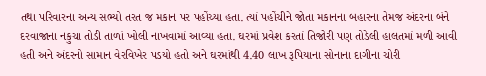તથા પરિવારના અન્ય સભ્યો તરત જ મકાન પર પહોંચ્યા હતા. ત્યાં પહોંચીને જોતા મકાનના બહારના તેમજ અંદરના બંને દરવાજાના નકુચા તોડી તાળાં ખોલી નાખવામાં આવ્યા હતા. ઘરમાં પ્રવેશ કરતાં તિજોરી પણ તોડેલી હાલતમાં મળી આવી હતી અને અંદરનો સામાન વેરવિખેર પડયો હતો અને ઘરમાંથી 4.40 લાખ રૂપિયાના સોનાના દાગીના ચોરી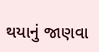થયાનું જાણવા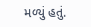મળ્યું હતું.